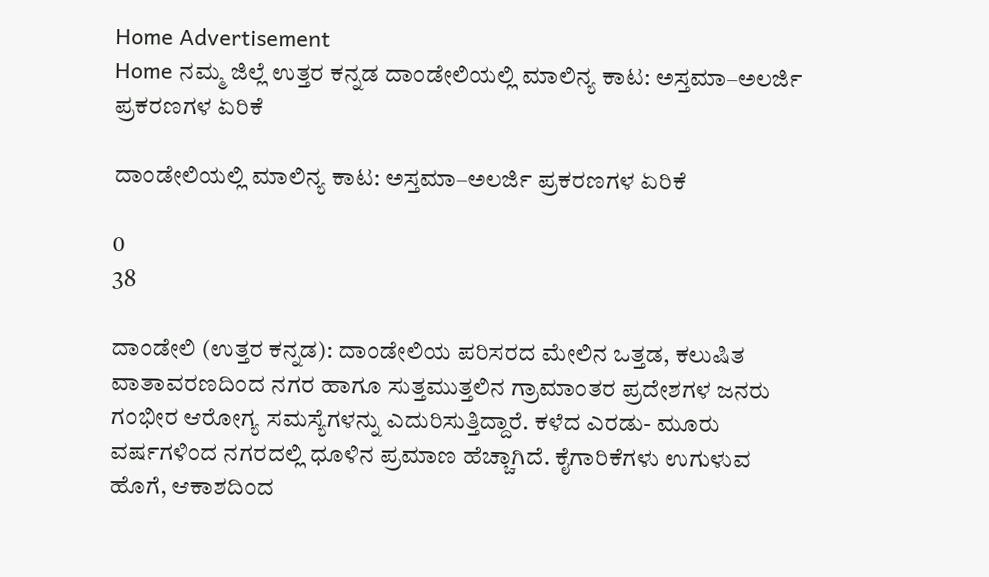Home Advertisement
Home ನಮ್ಮ ಜಿಲ್ಲೆ ಉತ್ತರ ಕನ್ನಡ ದಾಂಡೇಲಿಯಲ್ಲಿ ಮಾಲಿನ್ಯ ಕಾಟ: ಅಸ್ತಮಾ–ಅಲರ್ಜಿ ಪ್ರಕರಣಗಳ ಏರಿಕೆ

ದಾಂಡೇಲಿಯಲ್ಲಿ ಮಾಲಿನ್ಯ ಕಾಟ: ಅಸ್ತಮಾ–ಅಲರ್ಜಿ ಪ್ರಕರಣಗಳ ಏರಿಕೆ

0
38

ದಾಂಡೇಲಿ (ಉತ್ತರ ಕನ್ನಡ): ದಾಂಡೇಲಿಯ ಪರಿಸರದ ಮೇಲಿನ ಒತ್ತಡ, ಕಲುಷಿತ ವಾತಾವರಣದಿಂದ ನಗರ ಹಾಗೂ ಸುತ್ತಮುತ್ತಲಿನ ಗ್ರಾಮಾಂತರ ಪ್ರದೇಶಗಳ ಜನರು ಗಂಭೀರ ಆರೋಗ್ಯ ಸಮಸ್ಯೆಗಳನ್ನು ಎದುರಿಸುತ್ತಿದ್ದಾರೆ. ಕಳೆದ ಎರಡು- ಮೂರು ವರ್ಷಗಳಿಂದ ನಗರದಲ್ಲಿ ಧೂಳಿನ ಪ್ರಮಾಣ ಹೆಚ್ಚಾಗಿದೆ. ಕೈಗಾರಿಕೆಗಳು ಉಗುಳುವ ಹೊಗೆ, ಆಕಾಶದಿಂದ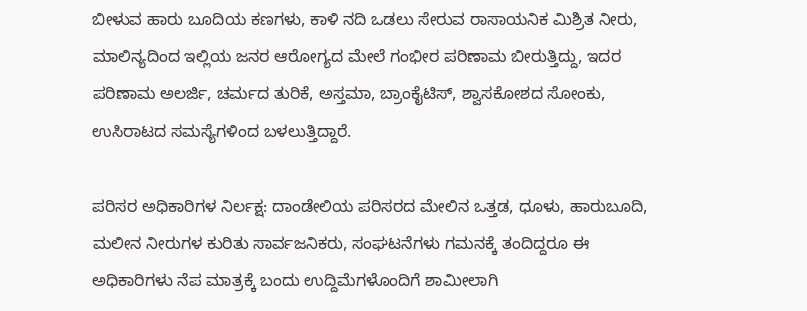ಬೀಳುವ ಹಾರು ಬೂದಿಯ ಕಣಗಳು, ಕಾಳಿ ನದಿ ಒಡಲು ಸೇರುವ ರಾಸಾಯನಿಕ ಮಿಶ್ರಿತ ನೀರು, ಮಾಲಿನ್ಯದಿಂದ ಇಲ್ಲಿಯ ಜನರ ಆರೋಗ್ಯದ ಮೇಲೆ ಗಂಭೀರ ಪರಿಣಾಮ ಬೀರುತ್ತಿದ್ದು, ಇದರ ಪರಿಣಾಮ ಅಲರ್ಜಿ, ಚರ್ಮದ ತುರಿಕೆ, ಅಸ್ತಮಾ, ಬ್ರಾಂಕೈಟಿಸ್, ಶ್ವಾಸಕೋಶದ ಸೋಂಕು, ಉಸಿರಾಟದ ಸಮಸ್ಯೆಗಳಿಂದ ಬಳಲುತ್ತಿದ್ದಾರೆ.

ಪರಿಸರ ಅಧಿಕಾರಿಗಳ ನಿರ್ಲಕ್ಷ: ದಾಂಡೇಲಿಯ ಪರಿಸರದ ಮೇಲಿನ ಒತ್ತಡ, ಧೂಳು, ಹಾರುಬೂದಿ, ಮಲೀನ ನೀರುಗಳ ಕುರಿತು ಸಾರ್ವಜನಿಕರು, ಸಂಘಟನೆಗಳು ಗಮನಕ್ಕೆ ತಂದಿದ್ದರೂ ಈ ಅಧಿಕಾರಿಗಳು ನೆಪ ಮಾತ್ರಕ್ಕೆ ಬಂದು ಉದ್ದಿಮೆಗಳೊಂದಿಗೆ ಶಾಮೀಲಾಗಿ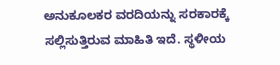ಅನುಕೂಲಕರ ವರದಿಯನ್ನು ಸರಕಾರಕ್ಕೆ ಸಲ್ಲಿಸುತ್ತಿರುವ ಮಾಹಿತಿ ಇದೆ. ಸ್ಥಳೀಯ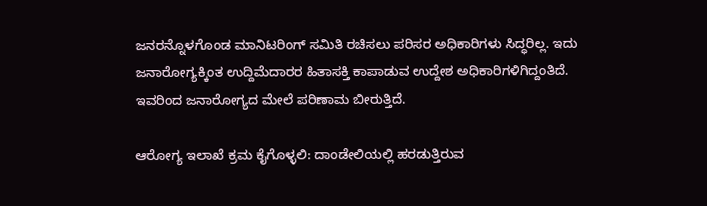ಜನರನ್ನೊಳಗೊಂಡ ಮಾನಿಟರಿಂಗ್ ಸಮಿತಿ ರಚಿಸಲು ಪರಿಸರ ಅಧಿಕಾರಿಗಳು ಸಿದ್ಧರಿಲ್ಲ. ಇದು ಜನಾರೋಗ್ಯಕ್ಕಿಂತ ಉದ್ದಿಮೆದಾರರ ಹಿತಾಸಕ್ತಿ ಕಾಪಾಡುವ ಉದ್ದೇಶ ಅಧಿಕಾರಿಗಳಿಗಿದ್ದಂತಿದೆ. ಇವರಿಂದ ಜನಾರೋಗ್ಯದ ಮೇಲೆ ಪರಿಣಾಮ ಬೀರುತ್ತಿದೆ.

ಆರೋಗ್ಯ ಇಲಾಖೆ ಕ್ರಮ ಕೈಗೊಳ್ಳಲಿ: ದಾಂಡೇಲಿಯಲ್ಲಿ ಹರಡುತ್ತಿರುವ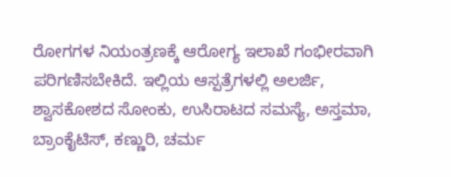ರೋಗಗಳ ನಿಯಂತ್ರಣಕ್ಕೆ ಆರೋಗ್ಯ ಇಲಾಖೆ ಗಂಭೀರವಾಗಿ ಪರಿಗಣಿಸಬೇಕಿದೆ. ಇಲ್ಲಿಯ ಆಸ್ಪತ್ರೆಗಳಲ್ಲಿ ಅಲರ್ಜಿ, ಶ್ವಾಸಕೋಶದ ಸೋಂಕು, ಉಸಿರಾಟದ ಸಮಸ್ಯೆ, ಅಸ್ತಮಾ, ಬ್ರಾಂಕೈಟಿಸ್, ಕಣ್ಣುರಿ, ಚರ್ಮ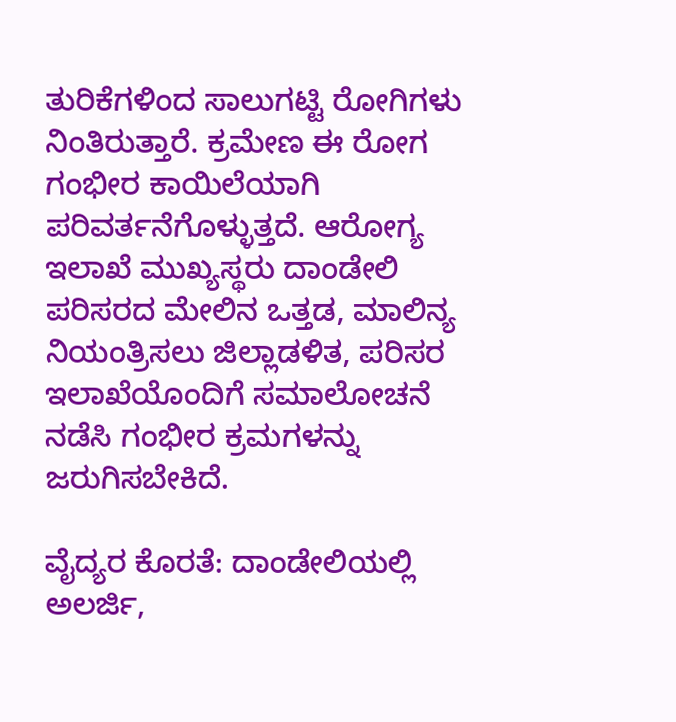ತುರಿಕೆಗಳಿಂದ ಸಾಲುಗಟ್ಟಿ ರೋಗಿಗಳು ನಿಂತಿರುತ್ತಾರೆ. ಕ್ರಮೇಣ ಈ ರೋಗ ಗಂಭೀರ ಕಾಯಿಲೆಯಾಗಿ ಪರಿವರ್ತನೆಗೊಳ್ಳುತ್ತದೆ. ಆರೋಗ್ಯ ಇಲಾಖೆ ಮುಖ್ಯಸ್ಥರು ದಾಂಡೇಲಿ ಪರಿಸರದ ಮೇಲಿನ ಒತ್ತಡ, ಮಾಲಿನ್ಯ ನಿಯಂತ್ರಿಸಲು ಜಿಲ್ಲಾಡಳಿತ, ಪರಿಸರ ಇಲಾಖೆಯೊಂದಿಗೆ ಸಮಾಲೋಚನೆ ನಡೆಸಿ ಗಂಭೀರ ಕ್ರಮಗಳನ್ನು ಜರುಗಿಸಬೇಕಿದೆ.

ವೈದ್ಯರ ಕೊರತೆ: ದಾಂಡೇಲಿಯಲ್ಲಿ ಅಲರ್ಜಿ,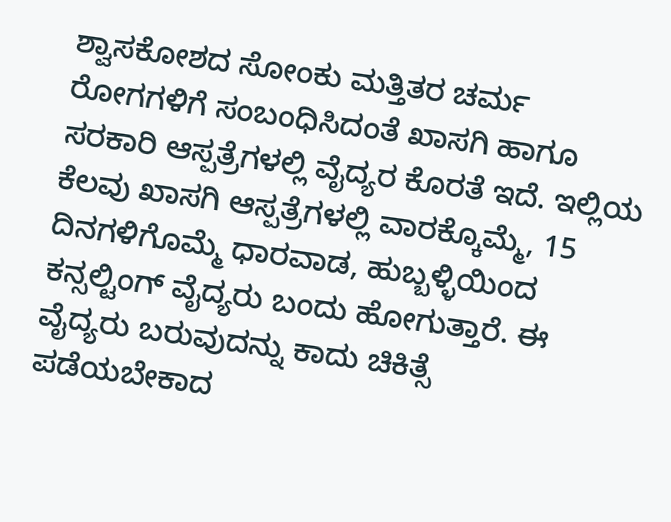ಶ್ವಾಸಕೋಶದ ಸೋಂಕು ಮತ್ತಿತರ ಚರ್ಮ ರೋಗಗಳಿಗೆ ಸಂಬಂಧಿಸಿದಂತೆ ಖಾಸಗಿ ಹಾಗೂ ಸರಕಾರಿ ಆಸ್ಪತ್ರೆಗಳಲ್ಲಿ ವೈದ್ಯರ ಕೊರತೆ ಇದೆ. ಇಲ್ಲಿಯ ಕೆಲವು ಖಾಸಗಿ ಆಸ್ಪತ್ರೆಗಳಲ್ಲಿ ವಾರಕ್ಕೊಮ್ಮೆ, 15 ದಿನಗಳಿಗೊಮ್ಮೆ ಧಾರವಾಡ, ಹುಬ್ಬಳ್ಳಿಯಿಂದ ಕನ್ಸಲ್ಟಿಂಗ್ ವೈದ್ಯರು ಬಂದು ಹೋಗುತ್ತಾರೆ. ಈ ವೈದ್ಯರು ಬರುವುದನ್ನು ಕಾದು ಚಿಕಿತ್ಸೆ ಪಡೆಯಬೇಕಾದ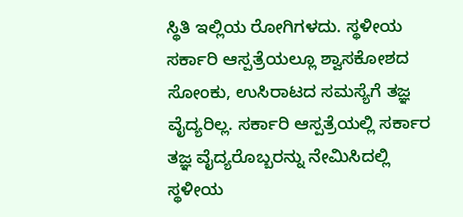ಸ್ಥಿತಿ ಇಲ್ಲಿಯ ರೋಗಿಗಳದು. ಸ್ಥಳೀಯ ಸರ್ಕಾರಿ ಆಸ್ಪತ್ರೆಯಲ್ಲೂ ಶ್ವಾಸಕೋಶದ ಸೋಂಕು, ಉಸಿರಾಟದ ಸಮಸ್ಯೆಗೆ ತಜ್ಞ ವೈದ್ಯರಿಲ್ಲ. ಸರ್ಕಾರಿ ಆಸ್ಪತ್ರೆಯಲ್ಲಿ ಸರ್ಕಾರ ತಜ್ಞ ವೈದ್ಯರೊಬ್ಬರನ್ನು ನೇಮಿಸಿದಲ್ಲಿ ಸ್ಥಳೀಯ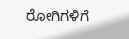ರೋಗಿಗಳಿಗೆ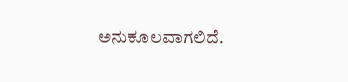ಅನುಕೂಲವಾಗಲಿದೆ.